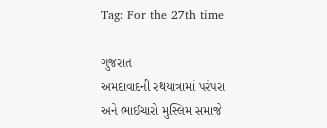Tag: For the 27th time

ગુજરાત
અમદાવાદની રથયાત્રામાં પરંપરા અને ભાઈચારો મુસ્લિમ સમાજે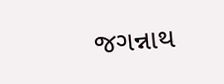જગન્નાથ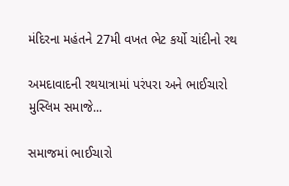મંદિરના મહંતને 27મી વખત ભેટ કર્યો ચાંદીનો રથ

અમદાવાદની રથયાત્રામાં પરંપરા અને ભાઈચારો મુસ્લિમ સમાજે...

સમાજમાં ભાઈચારો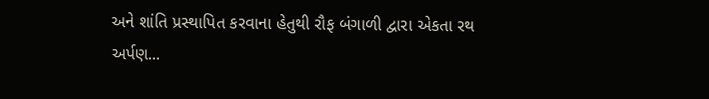અને શાંતિ પ્રસ્થાપિત કરવાના હેતુથી રૌફ બંગાળી દ્વારા એકતા રથ અર્પણ...